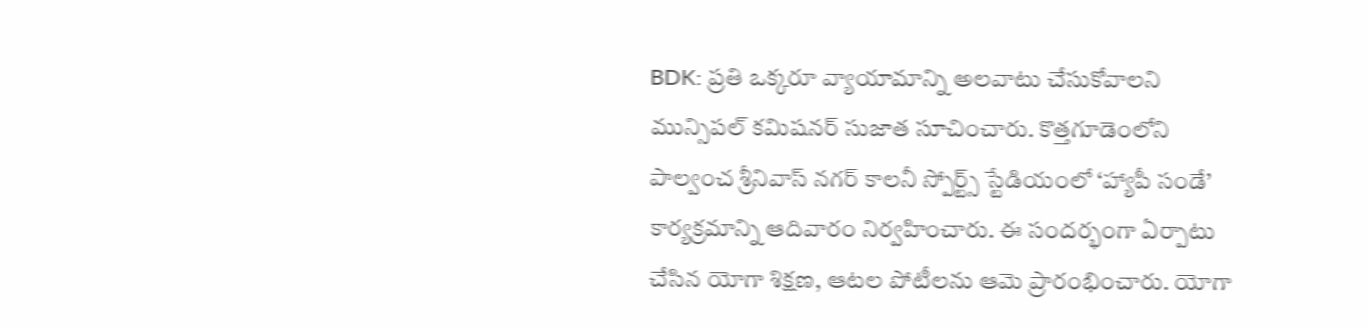BDK: ప్రతి ఒక్కరూ వ్యాయామాన్ని అలవాటు చేసుకోవాలని మున్సిపల్ కమిషనర్ సుజాత సూచించారు. కొత్తగూడెంలోని పాల్వంచ శ్రీనివాస్ నగర్ కాలనీ స్పోర్ట్స్ స్టేడియంలో ‘హ్యాపీ సండే’ కార్యక్రమాన్ని ఆదివారం నిర్వహించారు. ఈ సందర్భంగా ఏర్పాటు చేసిన యోగా శిక్షణ, ఆటల పోటీలను ఆమె ప్రారంభించారు. యోగా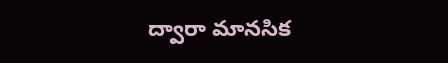ద్వారా మానసిక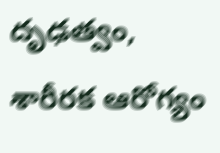దృఢత్వం, శారీరక ఆరోగ్యం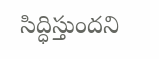సిద్ధిస్తుందని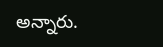అన్నారు.